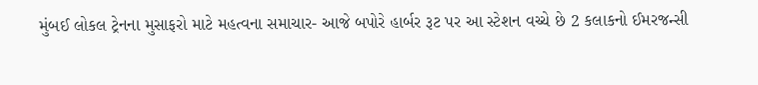મુંબઈ લોકલ ટ્રેનના મુસાફરો માટે મહત્વના સમાચાર- આજે બપોરે હાર્બર રૂટ પર આ સ્ટેશન વચ્ચે છે 2 કલાકનો ઈમરજન્સી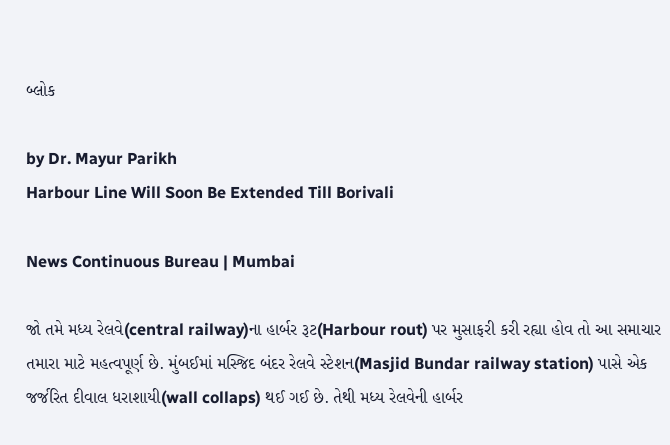બ્લોક

by Dr. Mayur Parikh
Harbour Line Will Soon Be Extended Till Borivali

News Continuous Bureau | Mumbai

જો તમે મધ્ય રેલવે(central railway)ના હાર્બર રૂટ(Harbour rout) પર મુસાફરી કરી રહ્યા હોવ તો આ સમાચાર તમારા માટે મહત્વપૂર્ણ છે. મુંબઈમાં મસ્જિદ બંદર રેલવે સ્ટેશન(Masjid Bundar railway station) પાસે એક જર્જરિત દીવાલ ધરાશાયી(wall collaps) થઈ ગઈ છે. તેથી મધ્ય રેલવેની હાર્બર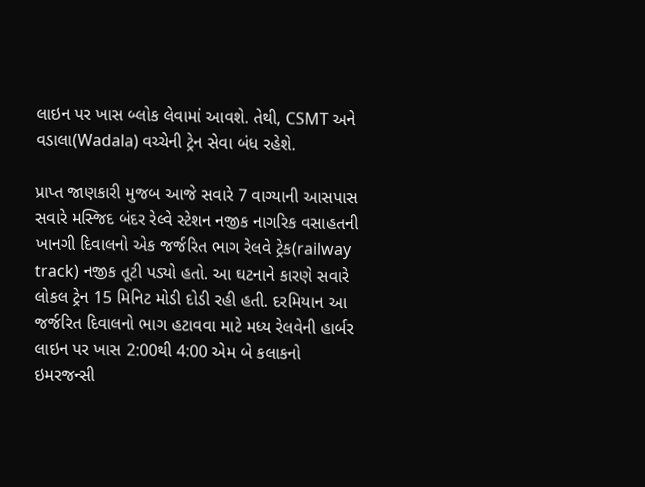લાઇન પર ખાસ બ્લોક લેવામાં આવશે. તેથી, CSMT અને વડાલા(Wadala) વચ્ચેની ટ્રેન સેવા બંધ રહેશે.

પ્રાપ્ત જાણકારી મુજબ આજે સવારે 7 વાગ્યાની આસપાસ સવારે મસ્જિદ બંદર રેલ્વે સ્ટેશન નજીક નાગરિક વસાહતની ખાનગી દિવાલનો એક જર્જરિત ભાગ રેલવે ટ્રેક(railway track) નજીક તૂટી પડ્યો હતો. આ ઘટનાને કારણે સવારે લોકલ ટ્રેન 15 મિનિટ મોડી દોડી રહી હતી. દરમિયાન આ જર્જરિત દિવાલનો ભાગ હટાવવા માટે મધ્ય રેલવેની હાર્બર લાઇન પર ખાસ 2:00થી 4:00 એમ બે કલાકનો ઇમરજન્સી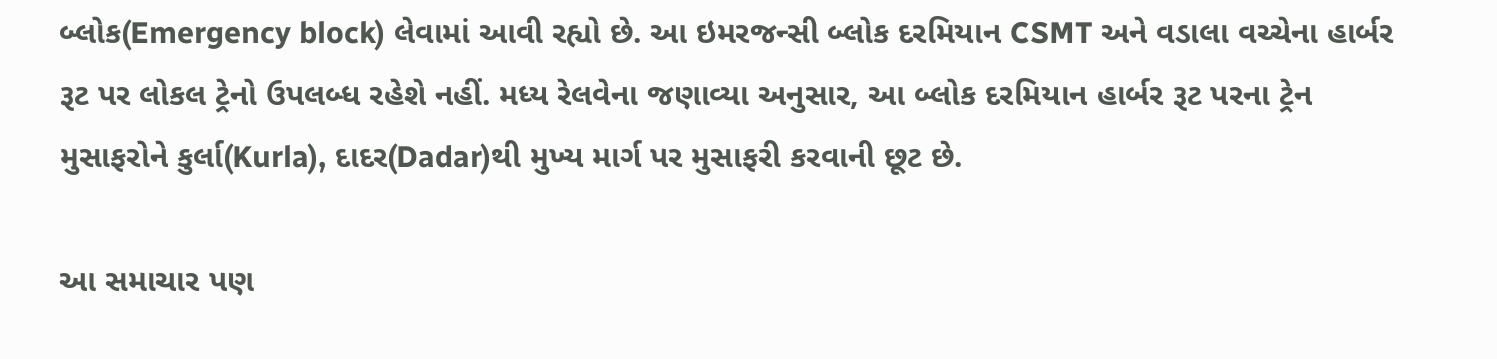બ્લોક(Emergency block) લેવામાં આવી રહ્યો છે. આ ઇમરજન્સી બ્લોક દરમિયાન CSMT અને વડાલા વચ્ચેના હાર્બર રૂટ પર લોકલ ટ્રેનો ઉપલબ્ધ રહેશે નહીં. મધ્ય રેલવેના જણાવ્યા અનુસાર, આ બ્લોક દરમિયાન હાર્બર રૂટ પરના ટ્રેન મુસાફરોને કુર્લા(Kurla), દાદર(Dadar)થી મુખ્ય માર્ગ પર મુસાફરી કરવાની છૂટ છે.

આ સમાચાર પણ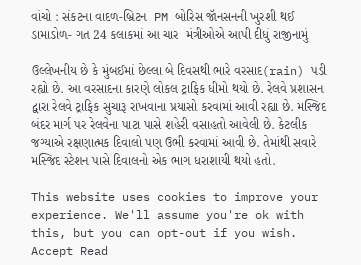વાંચો : સંકટના વાદળ-બ્રિટન  PM બોરિસ જૉનસનની ખુરશી થઈ ડામાડોળ- ગત 24 કલાકમાં આ ચાર  મંત્રીઓએ આપી દીધું રાજીનામું

ઉલ્લેખનીય છે કે મુંબઈમાં છેલ્લા બે દિવસથી ભારે વરસાદ(rain) પડી રહ્યો છે. આ વરસાદના કારણે લોકલ ટ્રાફિક ધીમો થયો છે. રેલવે પ્રશાસન દ્વારા રેલવે ટ્રાફિક સુચારૂ રાખવાના પ્રયાસો કરવામાં આવી રહ્યા છે. મસ્જિદ બંદર માર્ગ પર રેલવેના પાટા પાસે શહેરી વસાહતો આવેલી છે. કેટલીક જગ્યાએ રક્ષણાત્મક દિવાલો પણ ઉભી કરવામાં આવી છે. તેમાંથી સવારે મસ્જિદ સ્ટેશન પાસે દિવાલનો એક ભાગ ધરાશાયી થયો હતો.

This website uses cookies to improve your experience. We'll assume you're ok with this, but you can opt-out if you wish. Accept Read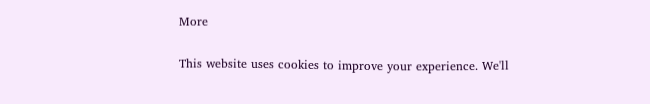More

This website uses cookies to improve your experience. We'll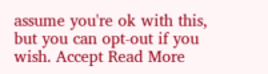assume you're ok with this, but you can opt-out if you wish. Accept Read More